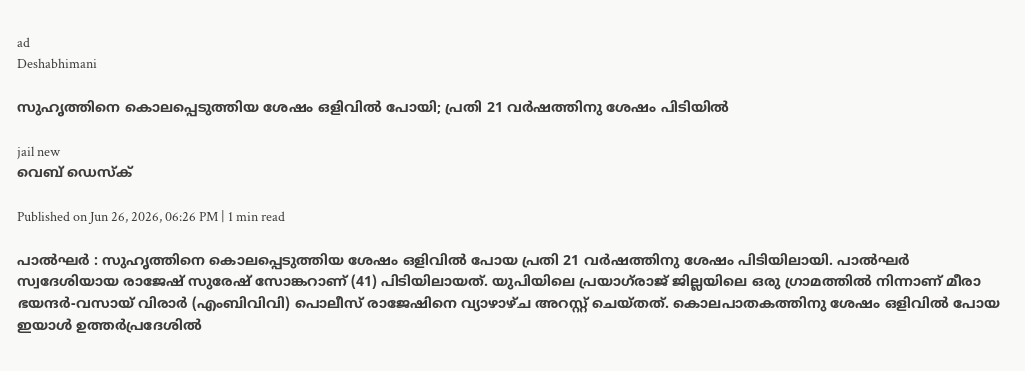ad
Deshabhimani

സുഹൃത്തിനെ കൊലപ്പെടുത്തിയ ശേഷം ഒളിവിൽ പോയി; പ്രതി 21 വർഷത്തിനു ശേഷം പിടിയിൽ

jail new
വെബ് ഡെസ്ക്

Published on Jun 26, 2026, 06:26 PM | 1 min read

പാൽഘർ : സുഹൃത്തിനെ കൊലപ്പെടുത്തിയ ശേഷം ഒളിവിൽ പോയ പ്രതി 21 വർഷത്തിനു ശേഷം പിടിയിലായി. പാൽഘർ സ്വദേശിയായ രാജേഷ് സുരേഷ് സോങ്കറാണ് (41) പിടിയിലായത്. യുപിയിലെ പ്രയാഗ്‌രാജ് ജില്ലയിലെ ഒരു ഗ്രാമത്തിൽ നിന്നാണ് മീരാ ഭയന്ദർ-വസായ് വിരാർ (എംബിവിവി) പൊലീസ് രാജേഷിനെ വ്യാഴാഴ്ച അറസ്റ്റ് ചെയ്തത്. കൊലപാതകത്തിനു ശേഷം ഒളിവിൽ പോയ ഇയാൾ ഉത്തർപ്രദേശിൽ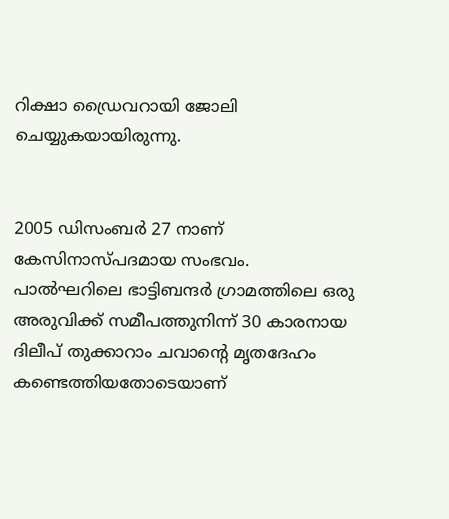റിക്ഷാ ഡ്രൈവറായി ജോലി ചെയ്യുകയായിരുന്നു.


2005 ഡിസംബർ 27 നാണ് കേസിനാസ്പദമായ സംഭവം. പാൽഘറിലെ ഭാട്ടിബന്ദർ ഗ്രാമത്തിലെ ഒരു അരുവിക്ക് സമീപത്തുനിന്ന് 30 കാരനായ ദിലീപ് തുക്കാറാം ചവാന്റെ മൃതദേഹം കണ്ടെത്തിയതോടെയാണ്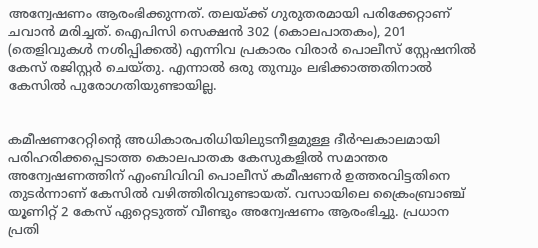അന്വേഷണം ആരംഭിക്കുന്നത്. തലയ്ക്ക് ഗുരുതരമായി പരിക്കേറ്റാണ് ചവാൻ മരിച്ചത്. ഐപിസി സെക്ഷൻ 302 (കൊലപാതകം), 201 (തെളിവുകൾ നശിപ്പിക്കൽ) എന്നിവ പ്രകാരം വിരാർ പൊലീസ് സ്റ്റേഷനിൽ കേസ് രജിസ്റ്റർ ചെയ്തു. എന്നാൽ ഒരു തുമ്പും ലഭിക്കാത്തതിനാൽ കേസിൽ പുരോഗതിയുണ്ടായില്ല.


കമീഷണറേറ്റിന്റെ അധികാരപരിധിയിലുടനീളമുള്ള ദീർഘകാലമായി പരിഹരിക്കപ്പെടാത്ത കൊലപാതക കേസുകളിൽ സമാന്തര അന്വേഷണത്തിന് എംബിവിവി പൊലീസ് കമീഷണർ ഉത്തരവിട്ടതിനെ തുടർന്നാണ് കേസിൽ വഴിത്തിരിവുണ്ടായത്. വസായിലെ ക്രൈംബ്രാഞ്ച് യൂണിറ്റ് 2 കേസ് ഏറ്റെടുത്ത് വീണ്ടും അന്വേഷണം ആരംഭിച്ചു. പ്രധാന പ്രതി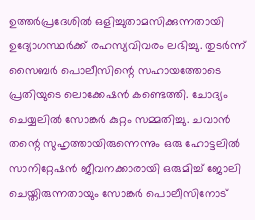ഉത്തർപ്രദേശിൽ ഒളിച്ചുതാമസിക്കുന്നതായി ഉദ്യോഗസ്ഥർക്ക് രഹസ്യവിവരം ലഭിച്ചു. തുടർന്ന് സൈബർ പൊലീസിന്റെ സഹായത്തോടെ പ്രതിയുടെ ലൊക്കേഷൻ കണ്ടെത്തി. ചോദ്യം ചെയ്യലിൽ സോങ്കർ കുറ്റം സമ്മതിച്ചു. ചവാൻ തന്റെ സുഹൃത്തായിരുന്നെന്നും ഒരു ഹോട്ടലിൽ സാനിറ്റേഷൻ ജീവനക്കാരായി ഒരുമിച്ച് ജോലി ചെയ്തിരുന്നതായും സോങ്കർ പൊലീസിനോട്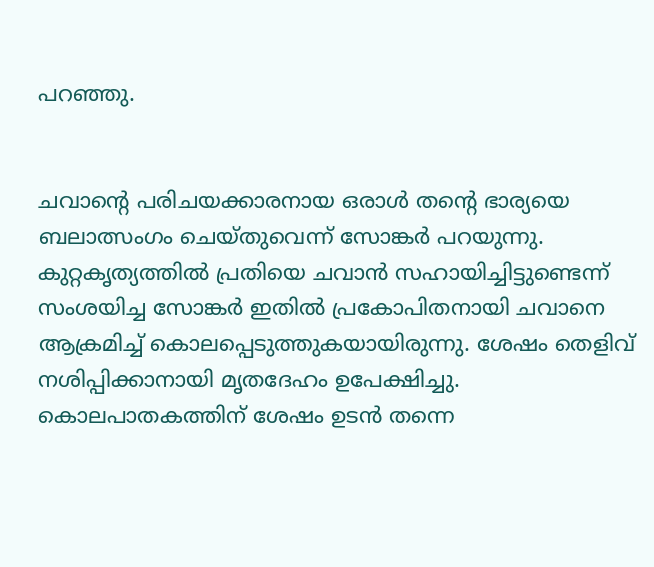പറഞ്ഞു.


ചവാന്റെ പരിചയക്കാരനായ ഒരാൾ തന്റെ ഭാര്യയെ ബലാത്സംഗം ചെയ്തുവെന്ന് സോങ്കർ പറയുന്നു. കുറ്റകൃത്യത്തിൽ പ്രതിയെ ചവാൻ സഹായിച്ചിട്ടുണ്ടെന്ന് സംശയിച്ച സോങ്കർ ഇതിൽ പ്രകോപിതനായി ചവാനെ ആക്രമിച്ച് കൊലപ്പെടുത്തുകയായിരുന്നു. ശേഷം തെളിവ് നശിപ്പിക്കാനായി മൃതദേഹം ഉപേക്ഷിച്ചു. കൊലപാതകത്തിന് ശേഷം ഉടൻ തന്നെ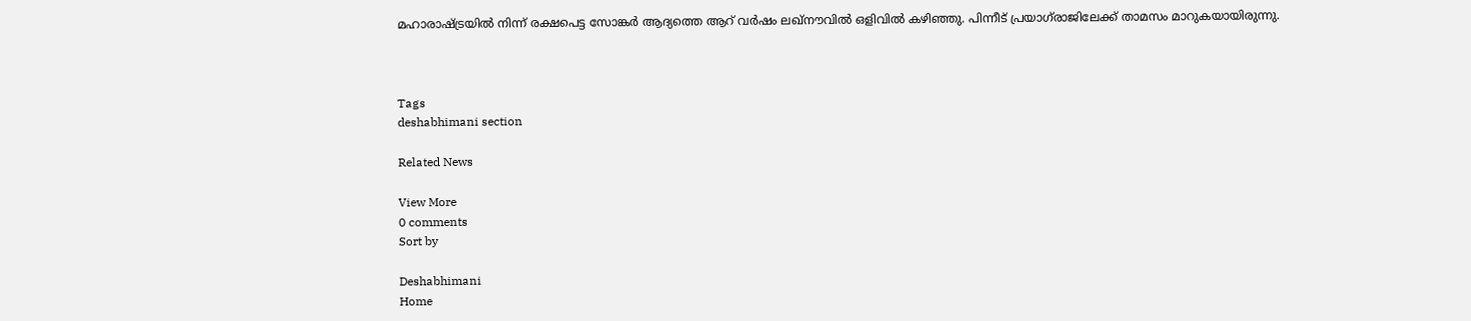മഹാരാഷ്ട്രയിൽ നിന്ന് രക്ഷപെട്ട സോങ്കർ ആദ്യത്തെ ആറ് വർഷം ലഖ്‌നൗവിൽ ഒളിവിൽ കഴിഞ്ഞു. പിന്നീട് പ്രയാഗ്‌രാജിലേക്ക് താമസം മാറുകയായിരുന്നു.



Tags
deshabhimani section

Related News

View More
0 comments
Sort by

Deshabhimani
Home